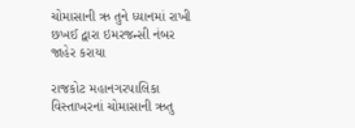ચોમાસાની ઋ તુને ધ્યાનમાં રાખી છખઈ દ્વારા ઇમરજન્સી નંબર જાહેર કરાયા

રાજકોટ મહાનગરપાલિકા વિસ્તાખરનાં ચોમાસાની ઋતુ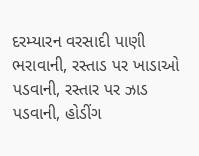દરમ્યારન વરસાદી પાણી ભરાવાની, રસ્તાડ પર ખાડાઓ પડવાની, રસ્તાર પર ઝાડ પડવાની, હોડીંગ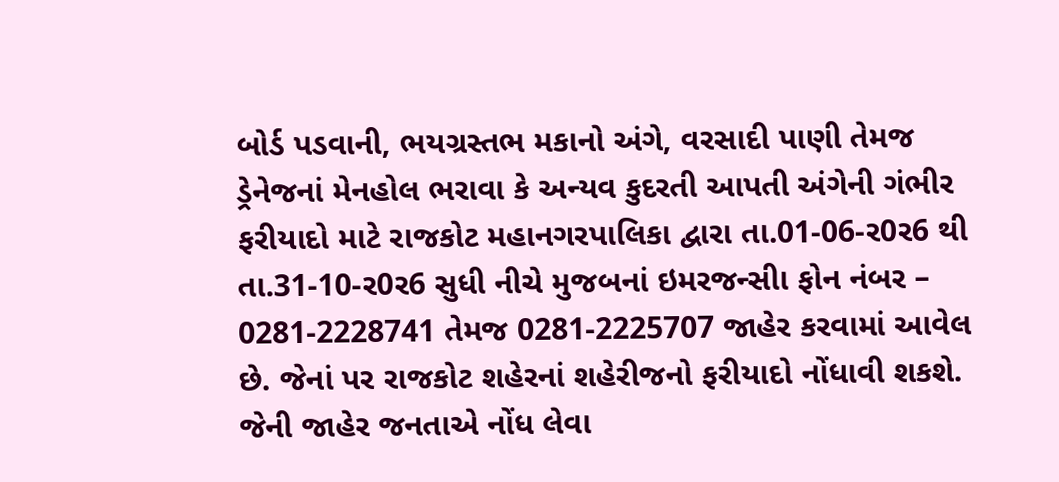બોર્ડ પડવાની, ભયગ્રસ્તભ મકાનો અંગે, વરસાદી પાણી તેમજ ડ્રેનેજનાં મેનહોલ ભરાવા કે અન્યવ કુદરતી આપતી અંગેની ગંભીર ફરીયાદો માટે રાજકોટ મહાનગરપાલિકા દ્વારા તા.01-06-ર0ર6 થી તા.31-10-ર0ર6 સુધી નીચે મુજબનાં ઇમરજન્સીા ફોન નંબર – 0281-2228741 તેમજ 0281-2225707 જાહેર કરવામાં આવેલ છે. જેનાં પર રાજકોટ શહેરનાં શહેરીજનો ફરીયાદો નોંધાવી શકશે. જેની જાહેર જનતાએ નોંધ લેવા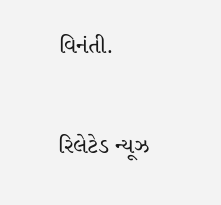વિનંતી.

રિલેટેડ ન્યૂઝ